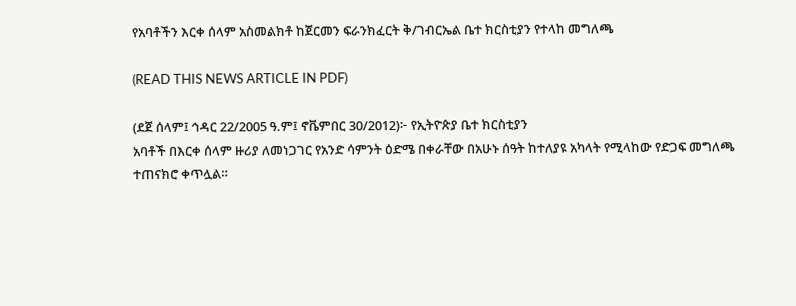የአባቶችን እርቀ ሰላም አስመልክቶ ከጀርመን ፍራንክፈርት ቅ/ገብርኤል ቤተ ክርስቲያን የተላከ መግለጫ

(READ THIS NEWS ARTICLE IN PDF)

(ደጀ ሰላም፤ ኅዳር 22/2005 ዓ.ም፤ ኖቬምበር 30/2012)፦ የኢትዮጵያ ቤተ ክርስቲያን
አባቶች በእርቀ ሰላም ዙሪያ ለመነጋገር የአንድ ሳምንት ዕድሜ በቀራቸው በአሁኑ ሰዓት ከተለያዩ አካላት የሚላከው የድጋፍ መግለጫ
ተጠናክሮ ቀጥሏል።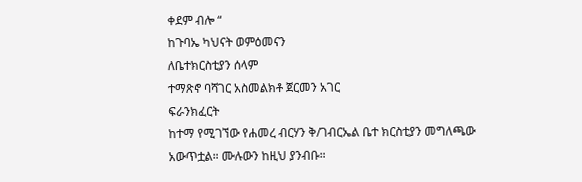ቀደም ብሎ “
ከጉባኤ ካህናት ወምዕመናን
ለቤተክርስቲያን ሰላም
ተማጽኖ ባሻገር አስመልክቶ ጀርመን አገር
ፍራንክፈርት
ከተማ የሚገኘው የሐመረ ብርሃን ቅ/ገብርኤል ቤተ ክርስቲያን መግለጫው
አውጥቷል። ሙሉውን ከዚህ ያንብቡ።